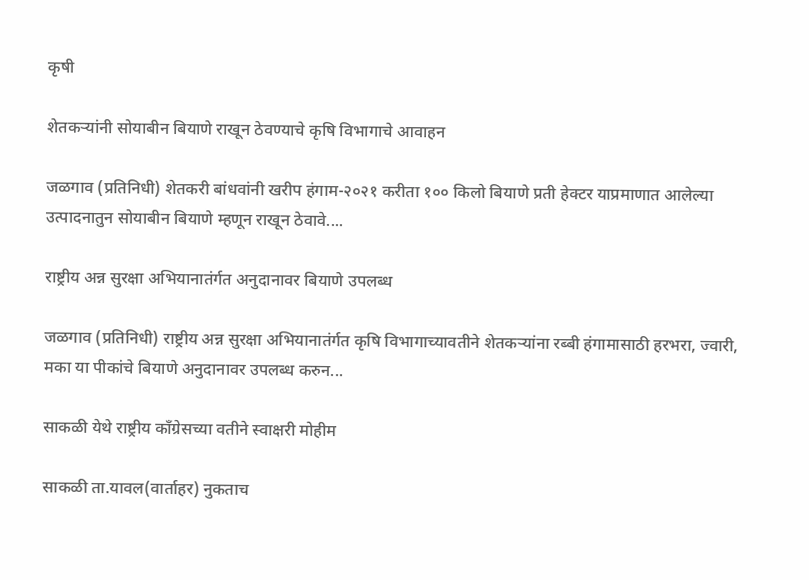कृषी

शेतकऱ्यांनी सोयाबीन बियाणे राखून ठेवण्याचे कृषि विभागाचे आवाहन

जळगाव (प्रतिनिधी) शेतकरी बांधवांनी खरीप हंगाम-२०२१ करीता १०० किलो बियाणे प्रती हेक्टर याप्रमाणात आलेल्या उत्पादनातुन सोयाबीन बियाणे म्हणून राखून ठेवावे....

राष्ट्रीय अन्न सुरक्षा अभियानातंर्गत अनुदानावर बियाणे उपलब्ध

जळगाव (प्रतिनिधी) राष्ट्रीय अन्न सुरक्षा अभियानातंर्गत कृषि विभागाच्यावतीने शेतकऱ्यांना रब्बी हंगामासाठी हरभरा, ज्वारी, मका या पीकांचे बियाणे अनुदानावर उपलब्ध करुन...

साकळी येथे राष्ट्रीय काँग्रेसच्या वतीने स्वाक्षरी मोहीम

साकळी ता.यावल(वार्ताहर) नुकताच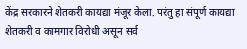केंद्र सरकारने शेतकरी कायद्या मंजूर केला. परंतु हा संपूर्ण कायद्या शेतकरी व कामगार विरोधी असून सर्व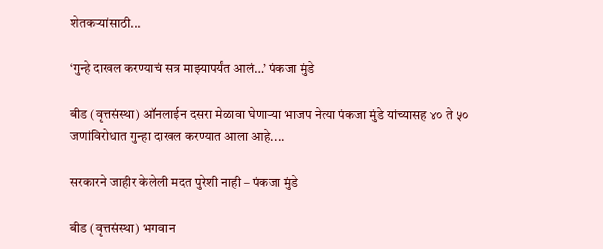शेतकऱ्यांसाठी...

‘गुन्हे दाखल करण्याचं सत्र माझ्यापर्यंत आलं…’ पंकजा मुंडे

बीड (वृत्तसंस्था) ऑनलाईन दसरा मेळावा घेणाऱ्या भाजप नेत्या पंकजा मुंडे यांच्यासह ४० ते ५० जणांविरोधात गुन्हा दाखल करण्यात आला आहे....

सरकारने जाहीर केलेली मदत पुरेशी नाही – पंकजा मुंडे

बीड (वृत्तसंस्था) भगवान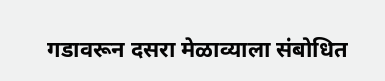गडावरून दसरा मेळाव्याला संबोधित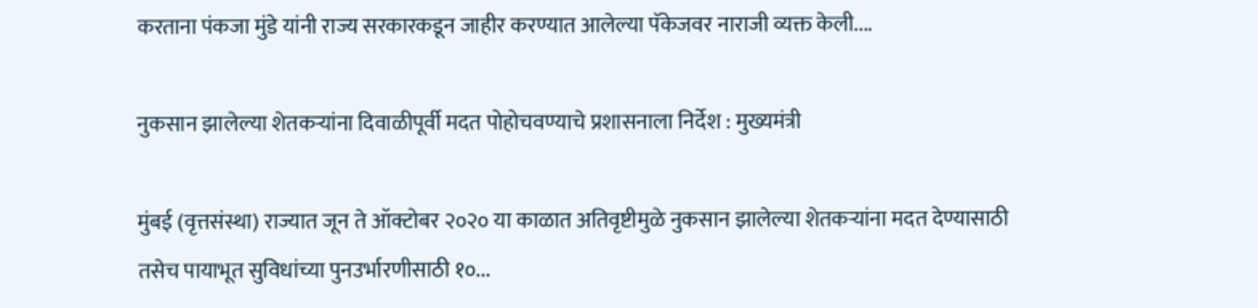करताना पंकजा मुंडे यांनी राज्य सरकारकडून जाहीर करण्यात आलेल्या पॅकेजवर नाराजी व्यक्त केली....

नुकसान झालेल्या शेतकऱ्यांना दिवाळीपूर्वी मदत पोहोचवण्याचे प्रशासनाला निर्देश : मुख्यमंत्री

मुंबई (वृत्तसंस्था) राज्यात जून ते ऑक्टोबर २०२० या काळात अतिवृष्टीमुळे नुकसान झालेल्या शेतकऱ्यांना मदत देण्यासाठी तसेच पायाभूत सुविधांच्या पुनउर्भारणीसाठी १०...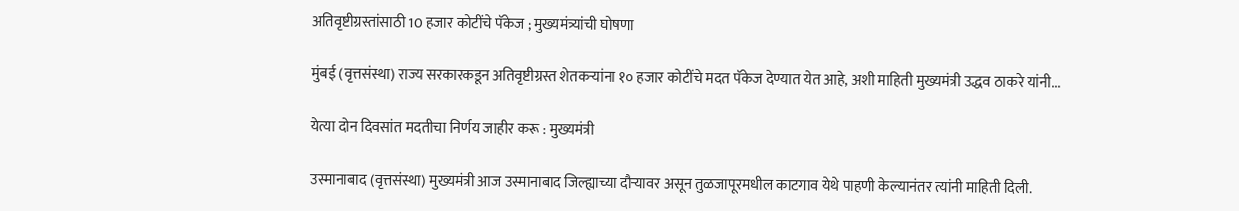अतिवृष्टीग्रस्तांसाठी 10 हजार कोटींचे पॅकेज ; मुख्यमंत्र्यांची घोषणा

मुंबई (वृत्तसंस्था) राज्य सरकारकडून अतिवृष्टीग्रस्त शेतकऱ्यांना १० हजार कोटींचे मदत पॅकेज देण्यात येत आहे, अशी माहिती मुख्यमंत्री उद्धव ठाकरे यांनी...

येत्या दोन दिवसांत मदतीचा निर्णय जाहीर करू : मुख्यमंत्री

उस्मानाबाद (वृत्तसंस्था) मुख्यमंत्री आज उस्मानाबाद जिल्ह्याच्या दौऱ्यावर असून तुळजापूरमधील काटगाव येथे पाहणी केल्यानंतर त्यांनी माहिती दिली.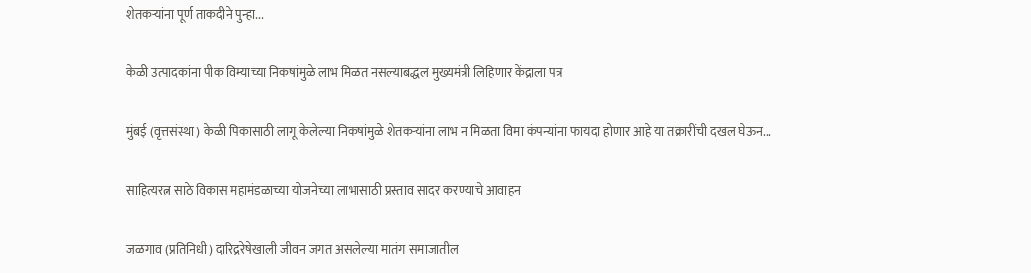शेतकऱ्यांना पूर्ण ताकदीने पुन्हा...

केळी उत्पादकांना पीक विम्याच्या निकषांमुळे लाभ मिळत नसल्याबद्धल मुख्यमंत्री लिहिणार केंद्राला पत्र

मुंबई (वृत्तसंस्था) केळी पिकासाठी लागू केलेल्या निकषांमुळे शेतकऱ्यांना लाभ न मिळता विमा कंपन्यांना फायदा होणार आहे या तक्रारींची दखल घेऊन...

साहित्यरत्न साठे विकास महामंडळाच्या योजनेच्या लाभासाठी प्रस्ताव सादर करण्याचे आवाहन

जळगाव (प्रतिनिधी) दारिद्ररेषेखाली जीवन जगत असलेल्या मातंग समाजातील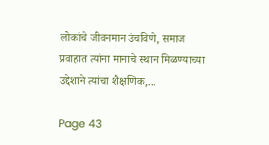लोकांचे जीवनमान उंचविणे, समाज प्रवाहात त्यांना मानाचे स्थान मिळण्याच्या उद्देशाने त्यांचा शैक्षणिक,...

Page 43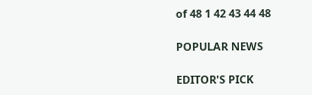of 48 1 42 43 44 48

POPULAR NEWS

EDITOR'S PICK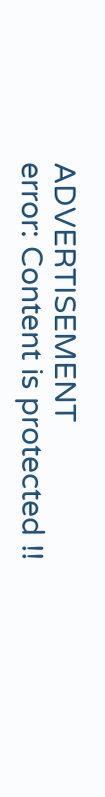ADVERTISEMENT
error: Content is protected !!